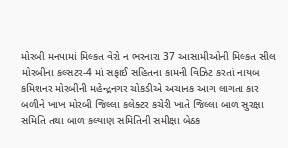મોરબી મનપામાં મિલ્કત વેરો ન ભરનારા 37 આસામીઓની મિલ્કત સીલ મોરબીના કલ્સટર-4 માં સફાઈ સહિતના કામની વિઝિટ કરતાં નાયબ કમિશનર મોરબીની મહેન્દ્રનગર ચોકડીએ અચાનક આગ લાગતા કાર બળીને ખાખ મોરબી જિલ્લા કલેક્ટર કચેરી ખાતે જિલ્લા બાળ સુરક્ષા સમિતિ તથા બાળ કલ્યાણ સમિતિની સમીક્ષા બેઠક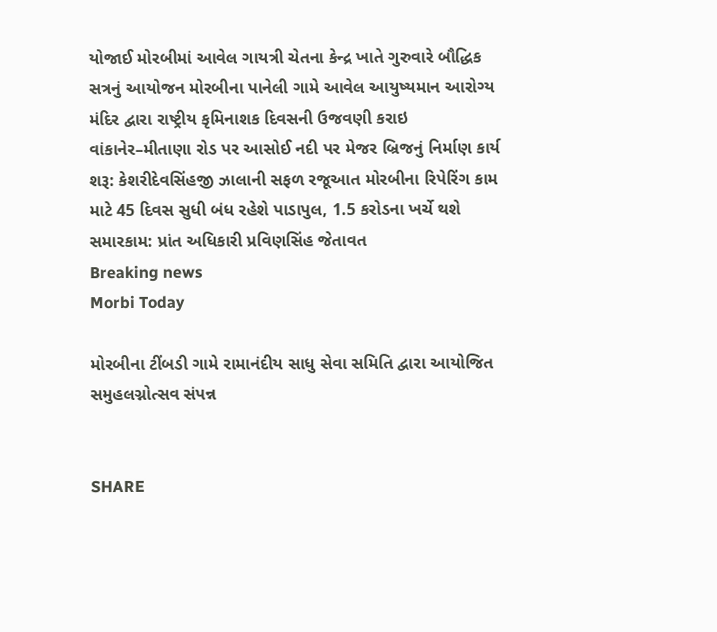યોજાઈ મોરબીમાં આવેલ ગાયત્રી ચેતના કેન્દ્ર ખાતે ગુરુવારે બૌદ્ધિક સત્રનું આયોજન મોરબીના પાનેલી ગામે આવેલ આયુષ્યમાન આરોગ્ય મંદિર દ્વારા રાષ્ટ્રીય કૃમિનાશક દિવસની ઉજવણી કરાઇ વાંકાનેર–મીતાણા રોડ પર આસોઈ નદી પર મેજર બ્રિજનું નિર્માણ કાર્ય શરૂ: કેશરીદેવસિંહજી ઝાલાની સફળ રજૂઆત મોરબીના રિપેરિંગ કામ માટે 45 દિવસ સુધી બંધ રહેશે પાડાપુલ, 1.5 કરોડના ખર્ચે થશે સમારકામ: પ્રાંત અધિકારી પ્રવિણસિંહ જેતાવત
Breaking news
Morbi Today

મોરબીના ટીંબડી ગામે રામાનંદીય સાધુ સેવા સમિતિ દ્વારા આયોજિત સમુહલગ્નોત્સવ સંપન્ન


SHARE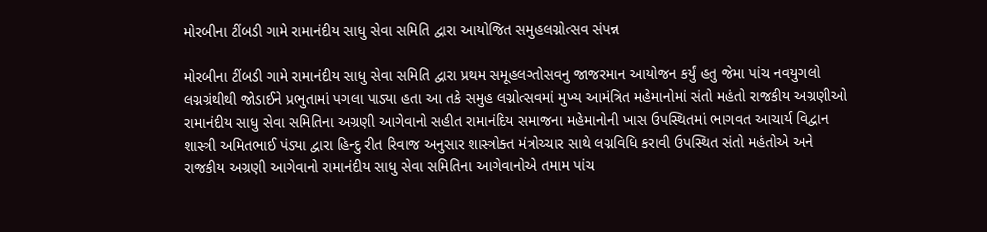મોરબીના ટીંબડી ગામે રામાનંદીય સાધુ સેવા સમિતિ દ્વારા આયોજિત સમુહલગ્નોત્સવ સંપન્ન

મોરબીના ટીંબડી ગામે રામાનંદીય સાધુ સેવા સમિતિ દ્વારા પ્રથમ સમૂહલગ્તોસવનુ જાજરમાન આયોજન કર્યું હતુ જેમા પાંચ નવયુગલો લગ્નગ્રંથીથી જોડાઈને પ્રભુતામાં પગલા પાડ્યા હતા આ તકે સમુહ લગ્નોત્સવમાં મુખ્ય આમંત્રિત મહેમાનોમાં સંતો મહંતો રાજકીય અગ્રણીઓ રામાનંદીય સાધુ સેવા સમિતિના અગ્રણી આગેવાનો સહીત રામાનંદિય સમાજના મહેમાનોની ખાસ ઉપસ્થિતમાં ભાગવત આચાર્ય વિદ્વાન શાસ્ત્રી અમિતભાઈ પંડ્યા દ્વારા હિન્દુ રીત રિવાજ અનુસાર શાસ્ત્રોક્ત મંત્રોચ્ચાર સાથે લગ્નવિધિ કરાવી ઉપસ્થિત સંતો મહંતોએ અને રાજકીય અગ્રણી આગેવાનો રામાનંદીય સાધુ સેવા સમિતિના આગેવાનોએ તમામ પાંચ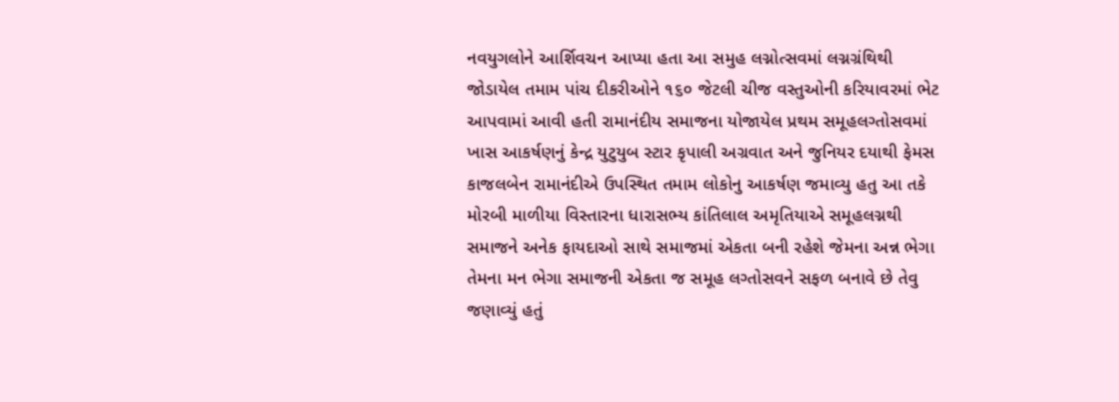નવયુગલોને આર્શિવચન આપ્યા હતા આ સમુહ લગ્નોત્સવમાં લગ્નગ્રંથિથી જોડાયેલ તમામ પાંચ દીકરીઓને ૧૬૦ જેટલી ચીજ વસ્તુઓની કરિયાવરમાં ભેટ આપવામાં આવી હતી રામાનંદીય સમાજના યોજાયેલ પ્રથમ સમૂહલગ્તોસવમાં ખાસ આકર્ષણનું કેન્દ્ર યુટુયુબ સ્ટાર કૃપાલી અગ્રવાત અને જુનિયર દયાથી ફેમસ કાજલબેન રામાનંદીએ ઉપસ્થિત તમામ લોકોનુ આકર્ષણ જમાવ્યુ હતુ આ તકે મોરબી માળીયા વિસ્તારના ધારાસભ્ય કાંતિલાલ અમૃતિયાએ સમૂહલગ્નથી સમાજને અનેક ફાયદાઓ સાથે સમાજમાં એકતા બની રહેશે જેમના અન્ન ભેગા તેમના મન ભેગા સમાજની એકતા જ સમૂહ લગ્તોસવને સફળ બનાવે છે તેવુ જણાવ્યું હતું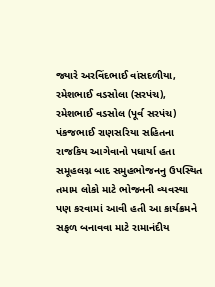જ્યારે અરવિંદભાઈ વાંસદળીયા, રમેશભાઈ વડસોલા (સરપંચ), રમેશભાઈ વડસોલ (પૂર્વ સરપંચ) પંકજભાઈ રાણસરિયા સહિતના રાજકિય આગેવાનો પધાર્યા હતા સમૂહલગ્ન બાદ સમુહભોજનનુ ઉપસ્થિત તમામ લોકો માટે ભોજનની વ્યવસ્થા પણ કરવામાં આવી હતી આ કાર્યક્રમને સફળ બનાવવા માટે રામાનંદીય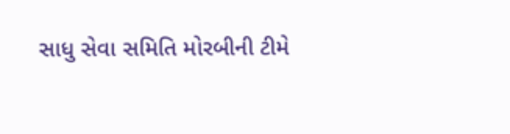સાધુ સેવા સમિતિ મોરબીની ટીમે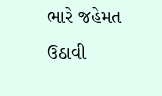ભારે જહેમત ઉઠાવી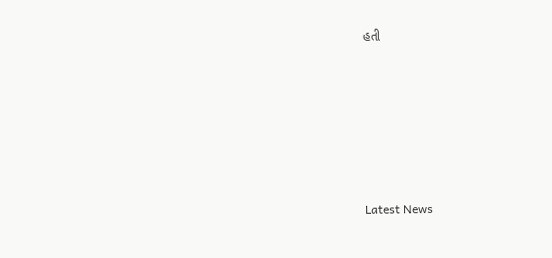હતી






Latest News